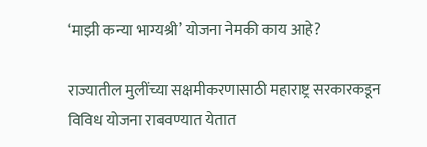‘माझी कन्या भाग्यश्री’ योजना नेमकी काय आहे?

राज्यातील मुलींच्या सक्षमीकरणासाठी महाराष्ट्र सरकारकडून विविध योजना राबवण्यात येतात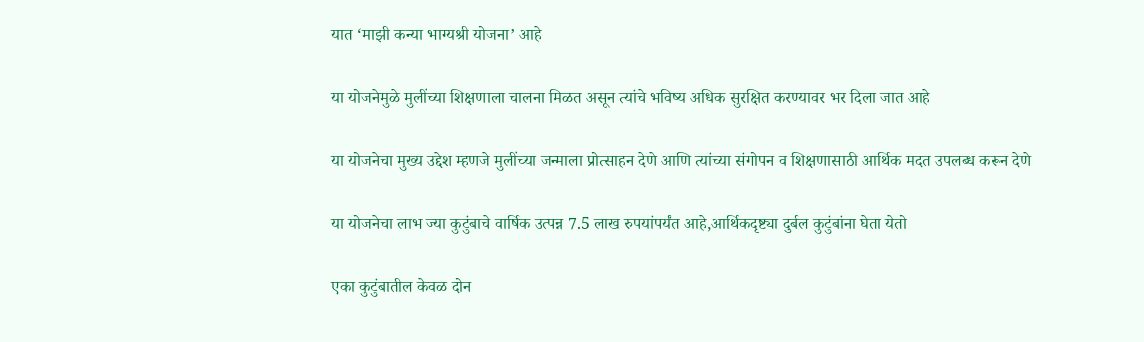यात ‘माझी कन्या भाग्यश्री योजना’ आहे

या योजनेमुळे मुलींच्या शिक्षणाला चालना मिळत असून त्यांचे भविष्य अधिक सुरक्षित करण्यावर भर दिला जात आहे

या योजनेचा मुख्य उद्देश म्हणजे मुलींच्या जन्माला प्रोत्साहन देणे आणि त्यांच्या संगोपन व शिक्षणासाठी आर्थिक मदत उपलब्ध करून देणे

या योजनेचा लाभ ज्या कुटुंबाचे वार्षिक उत्पन्न 7.5 लाख रुपयांपर्यंत आहे,आर्थिकदृष्ट्या दुर्बल कुटुंबांना घेता येतो

एका कुटुंबातील केवळ दोन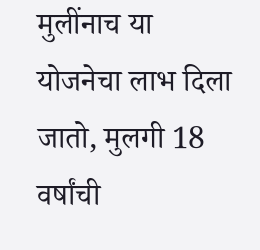मुलींनाच या योजनेचा लाभ दिला जातो, मुलगी 18 वर्षांची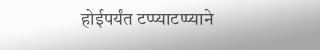होईपर्यंत टप्प्याटप्प्याने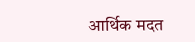आर्थिक मदत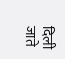दिली जाते